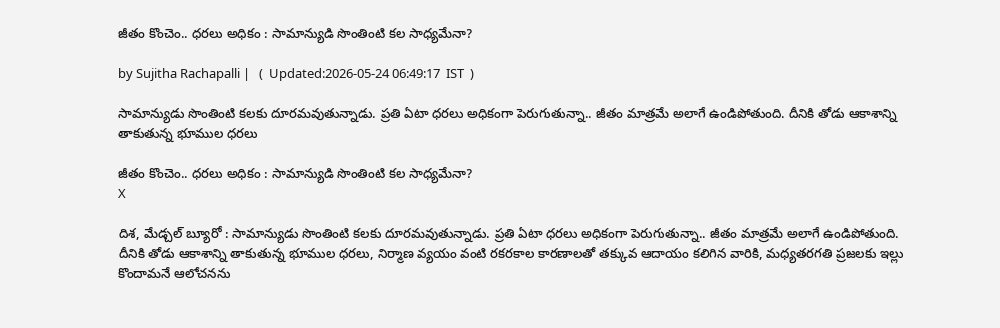జీతం కొంచెం.. ధరలు అధికం : సామాన్యుడి సొంతింటి కల సాధ్యమేనా?

by Sujitha Rachapalli |   (  Updated:2026-05-24 06:49:17  IST  )

సామాన్యుడు సొంతింటి కలకు దూరమవుతున్నాడు. ప్రతి ఏటా ధరలు అధికంగా పెరుగుతున్నా.. జీతం మాత్రమే అలాగే ఉండిపోతుంది. దీనికి తోడు ఆకాశాన్ని తాకుతున్న భూముల ధరలు

జీతం కొంచెం.. ధరలు అధికం : సామాన్యుడి సొంతింటి కల సాధ్యమేనా?
X

దిశ, మేడ్చల్ బ్యూరో : సామాన్యుడు సొంతింటి కలకు దూరమవుతున్నాడు. ప్రతి ఏటా ధరలు అధికంగా పెరుగుతున్నా.. జీతం మాత్రమే అలాగే ఉండిపోతుంది. దీనికి తోడు ఆకాశాన్ని తాకుతున్న భూముల ధరలు, నిర్మాణ వ్యయం వంటి రకరకాల కారణాలతో తక్కువ ఆదాయం కలిగిన వారికి, మధ్యతరగతి ప్రజలకు ఇల్లు కొందామనే ఆలోచనను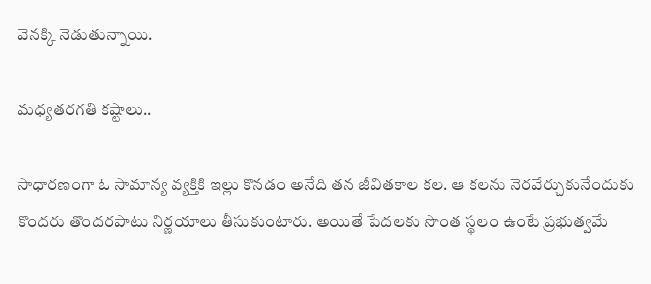వెనక్కి నెడుతున్నాయి.

మధ్యతరగతి కష్టాలు..

సాధారణంగా ఓ సామాన్య వ్యక్తికి ఇల్లు కొనడం అనేది తన జీవితకాల కల. ఆ కలను నెరవేర్చుకునేందుకు కొందరు తొందరపాటు నిర్ణయాలు తీసుకుంటారు. అయితే పేదలకు సొంత స్థలం ఉంటే ప్రభుత్వమే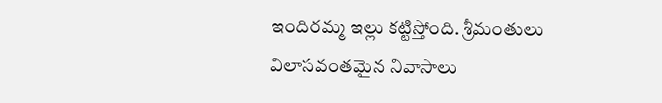ఇందిరమ్మ ఇల్లు కట్టిస్తోంది. శ్రీమంతులు విలాసవంతమైన నివాసాలు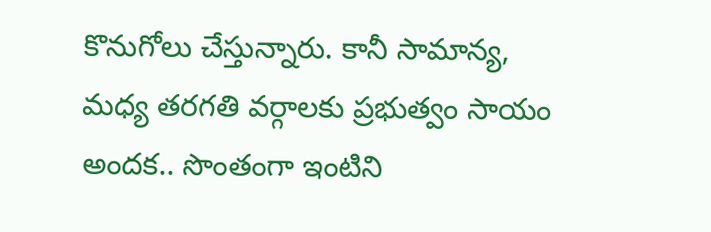కొనుగోలు చేస్తున్నారు. కానీ సామాన్య, మధ్య తరగతి వర్గాలకు ప్రభుత్వం సాయం అందక.. సొంతంగా ఇంటిని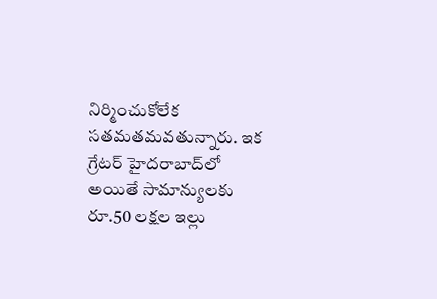నిర్మించుకోలేక సతమతమవతున్నారు. ఇక గ్రేటర్ హైదరాబాద్‌లో అయితే సామాన్యులకు రూ.50 లక్షల ఇల్లు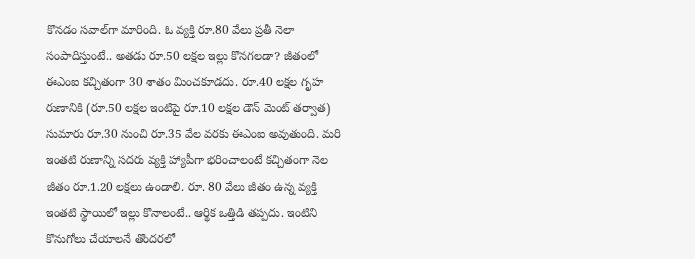కొనడం సవాల్‌గా మారింది. ఓ వ్యక్తి రూ.80 వేలు ప్రతీ నెలా సంపాదిస్తుంటే.. అతడు రూ.50 లక్షల ఇల్లు కొనగలడా? జీతంలో ఈఎంఐ కచ్చితంగా 30 శాతం మించకూడదు. రూ.40 లక్షల గృహ రుణానికి (రూ.50 లక్షల ఇంటిపై రూ.10 లక్షల డౌన్ మెంట్ తర్వాత) సుమారు రూ.30 నుంచి రూ.35 వేల వరకు ఈఎంఐ అవుతుంది. మరి ఇంతటి రుణాన్ని సదరు వ్యక్తి హ్యాపీగా భరించాలంటే కచ్చితంగా నెల జీతం రూ.1.20 లక్షలు ఉండాలి. రూ. 80 వేలు జీతం ఉన్న వ్యక్తి ఇంతటి స్థాయిలో ఇల్లు కొనాలంటే.. ఆర్థిక ఒత్తిడి తప్పదు. ఇంటిని కొనుగోలు చేయాలనే తొందరలో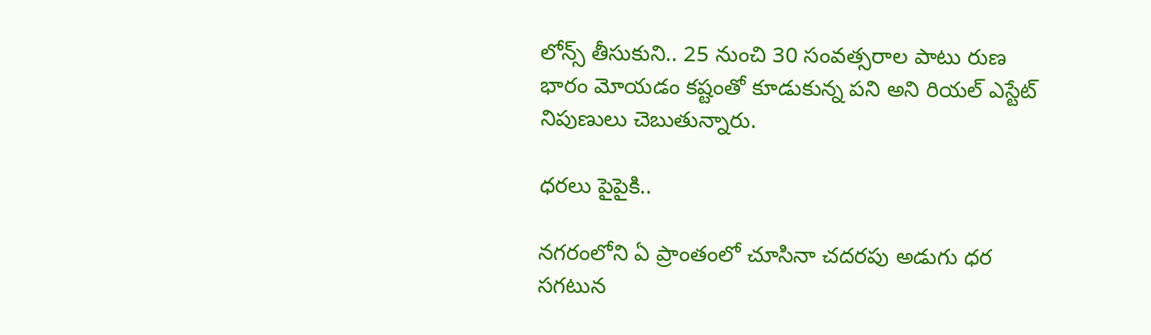లోన్స్ తీసుకుని.. 25 నుంచి 30 సంవత్సరాల పాటు రుణ భారం మోయడం కష్టంతో కూడుకున్న పని అని రియల్ ఎస్టేట్ నిపుణులు చెబుతున్నారు.

ధరలు పైపైకి..

నగరంలోని ఏ ప్రాంతంలో చూసినా చదరపు అడుగు ధర సగటున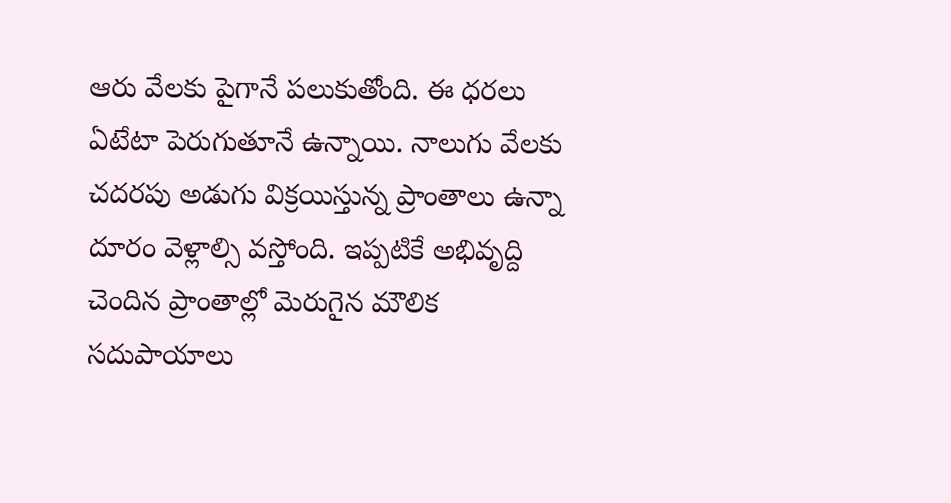ఆరు వేలకు పైగానే పలుకుతోంది. ఈ ధరలు ఏటేటా పెరుగుతూనే ఉన్నాయి. నాలుగు వేలకు చదరపు అడుగు విక్రయిస్తున్న ప్రాంతాలు ఉన్నా దూరం వెళ్లాల్సి వస్తోంది. ఇప్పటికే అభివృద్ది చెందిన ప్రాంతాల్లో మెరుగైన మౌలిక సదుపాయాలు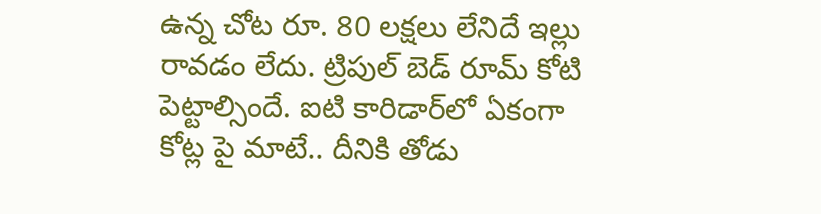ఉన్న చోట రూ. 80 లక్షలు లేనిదే ఇల్లు రావడం లేదు. ట్రిపుల్ బెడ్ రూమ్ కోటి పెట్టాల్సిందే. ఐటి కారిడార్‌లో ఏకంగా కోట్ల పై మాటే.. దీనికి తోడు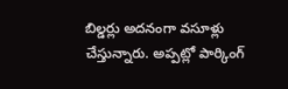బిల్డర్లు అదనంగా వసూళ్లు చేస్తున్నారు. అప్పట్లో పార్కింగ్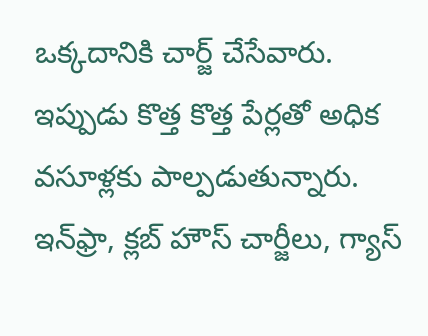ఒక్కదానికి చార్జ్ చేసేవారు. ఇప్పుడు కొత్త కొత్త పేర్లతో అధిక వసూళ్లకు పాల్పడుతున్నారు. ఇన్‌ఫ్రా, క్లబ్ హౌస్ చార్జీలు, గ్యాస్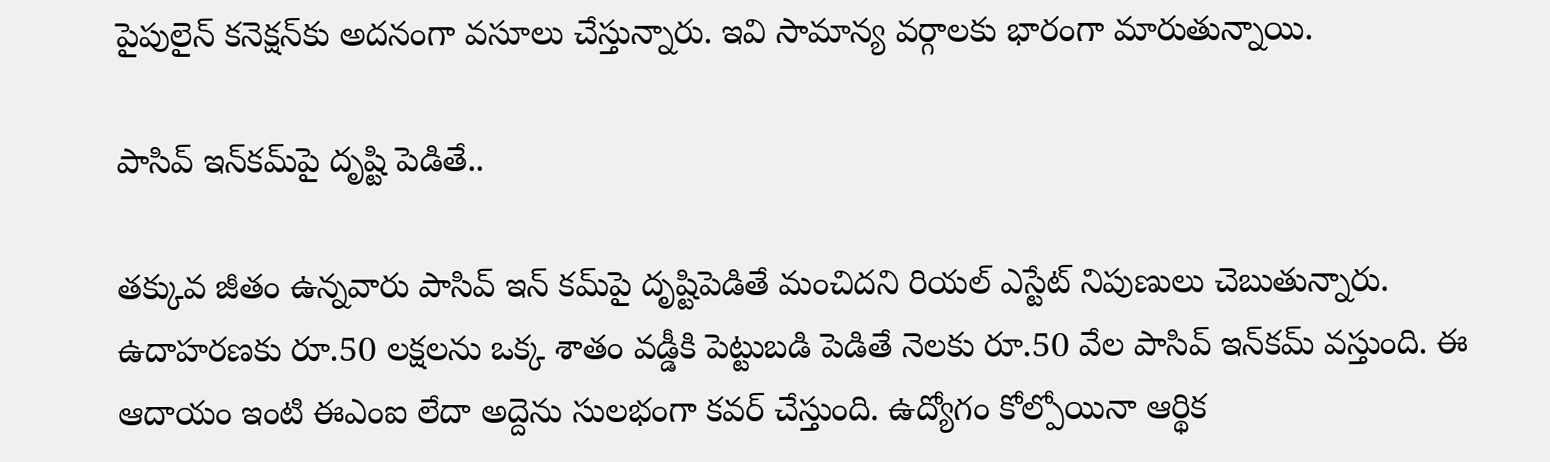పైపులైన్ కనెక్ష‌న్‌కు అదనంగా వసూలు చేస్తున్నారు. ఇవి సామాన్య వర్గాలకు భారంగా మారుతున్నాయి.

పాసివ్ ఇన్‌కమ్‌పై దృష్టి పెడితే..

తక్కువ జీతం ఉన్నవారు పాసివ్ ఇన్ కమ్‌పై దృష్టిపెడితే మంచిదని రియల్ ఎస్టేట్ నిపుణులు చెబుతున్నారు. ఉదాహరణకు రూ.50 లక్షలను ఒక్క శాతం వడ్డీకి పెట్టుబడి పెడితే నెలకు రూ.50 వేల పాసివ్ ఇన్‌కమ్ వస్తుంది. ఈ ఆదాయం ఇంటి ఈఎంఐ లేదా అద్దెను సులభంగా కవర్ చేస్తుంది. ఉద్యోగం కోల్పోయినా ఆర్థిక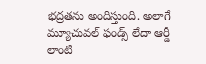భద్రతను అందిస్తుంది. అలాగే మ్యూచువల్ ఫండ్స్ లేదా ఆర్డీ లాంటి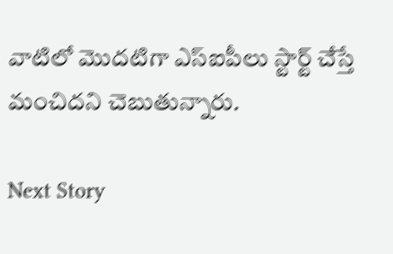వాటిలో మొదటిగా ఎస్ఐపీలు స్టార్ట్ చేస్తే మంచిదని చెబుతున్నారు.

Next Story